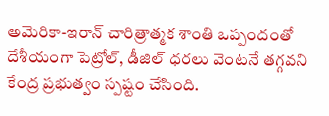అమెరికా-ఇరాన్ చారిత్రాత్మక శాంతి ఒప్పందంతో దేశీయంగా పెట్రోల్, డీజిల్ ధరలు వెంటనే తగ్గవని కేంద్ర ప్రభుత్వం స్పష్టం చేసింది.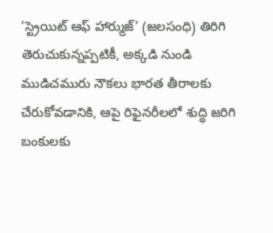’స్ట్రెయిట్ ఆఫ్ హార్ముజ్’ (జలసంధి) తిరిగి తెరుచుకున్నప్పటికీ, అక్కడి నుండి ముడిచమురు నౌకలు భారత తీరాలకు చేరుకోవడానికి, ఆపై రిఫైనరీలలో శుద్ధి జరిగి బంకులకు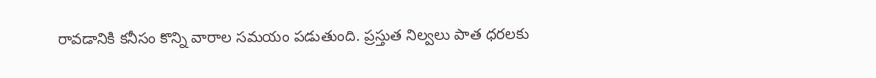రావడానికి కనీసం కొన్ని వారాల సమయం పడుతుంది. ప్రస్తుత నిల్వలు పాత ధరలకు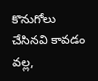కొనుగోలు చేసినవి కావడం వల్ల,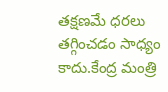తక్షణమే ధరలు తగ్గించడం సాధ్యం కాదు.కేంద్ర మంత్రి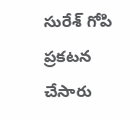సురేశ్ గోపి ప్రకటన చేసారు